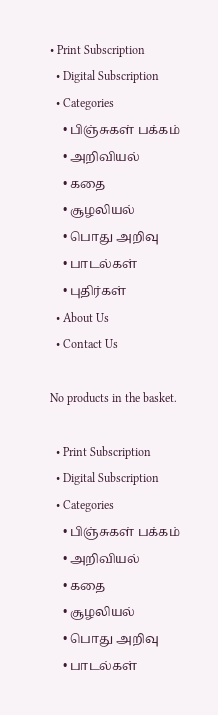• Print Subscription
  • Digital Subscription
  • Categories
    • பிஞ்சுகள் பக்கம்
    • அறிவியல்
    • கதை
    • சூழலியல்
    • பொது அறிவு
    • பாடல்கள்
    • புதிர்கள்
  • About Us
  • Contact Us

No products in the basket.

  • Print Subscription
  • Digital Subscription
  • Categories
    • பிஞ்சுகள் பக்கம்
    • அறிவியல்
    • கதை
    • சூழலியல்
    • பொது அறிவு
    • பாடல்கள்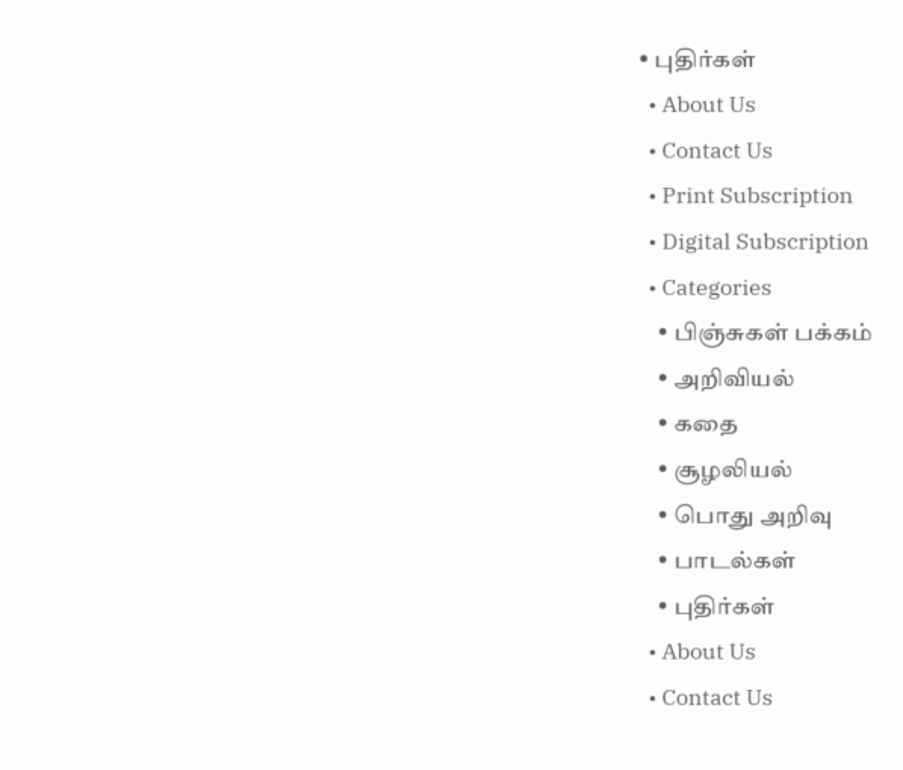• புதிர்கள்
  • About Us
  • Contact Us
  • Print Subscription
  • Digital Subscription
  • Categories
    • பிஞ்சுகள் பக்கம்
    • அறிவியல்
    • கதை
    • சூழலியல்
    • பொது அறிவு
    • பாடல்கள்
    • புதிர்கள்
  • About Us
  • Contact Us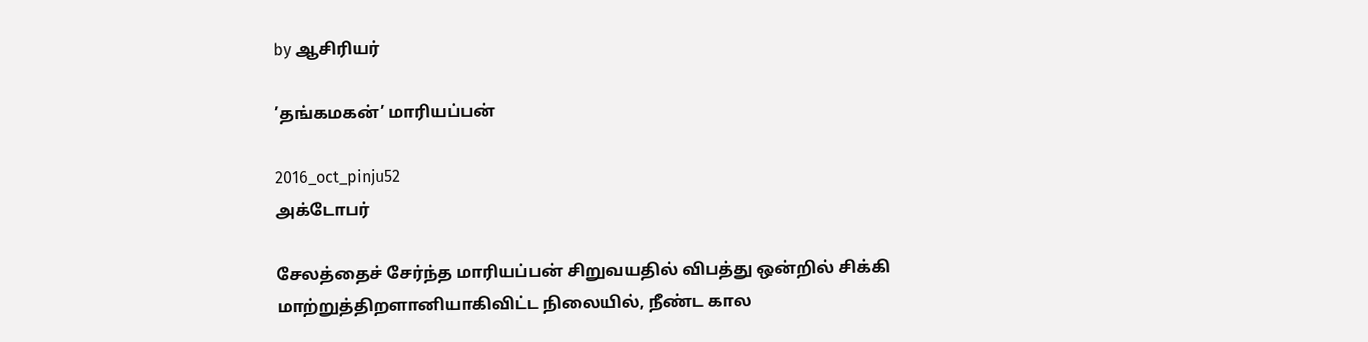by ஆசிரியர்

’தங்கமகன்’ மாரியப்பன்

2016_oct_pinju52
அக்டோபர்

சேலத்தைச் சேர்ந்த மாரியப்பன் சிறுவயதில் விபத்து ஒன்றில் சிக்கி மாற்றுத்திறளானியாகிவிட்ட நிலையில், நீண்ட கால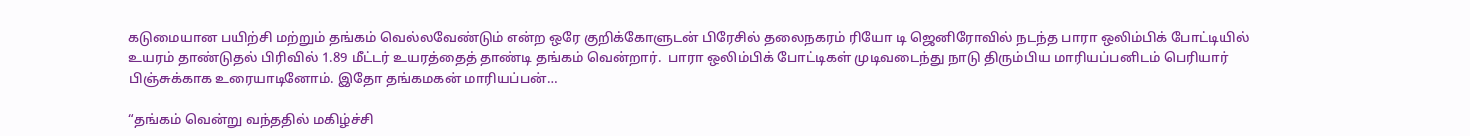கடுமையான பயிற்சி மற்றும் தங்கம் வெல்லவேண்டும் என்ற ஒரே குறிக்கோளுடன் பிரேசில் தலைநகரம் ரியோ டி ஜெனிரோவில் நடந்த பாரா ஒலிம்பிக் போட்டியில்  உயரம் தாண்டுதல் பிரிவில் 1.89 மீட்டர் உயரத்தைத் தாண்டி தங்கம் வென்றார்.  பாரா ஒலிம்பிக் போட்டிகள் முடிவடைந்து நாடு திரும்பிய மாரியப்பனிடம் பெரியார் பிஞ்சுக்காக உரையாடினோம். இதோ தங்கமகன் மாரியப்பன்…

“தங்கம் வென்று வந்ததில் மகிழ்ச்சி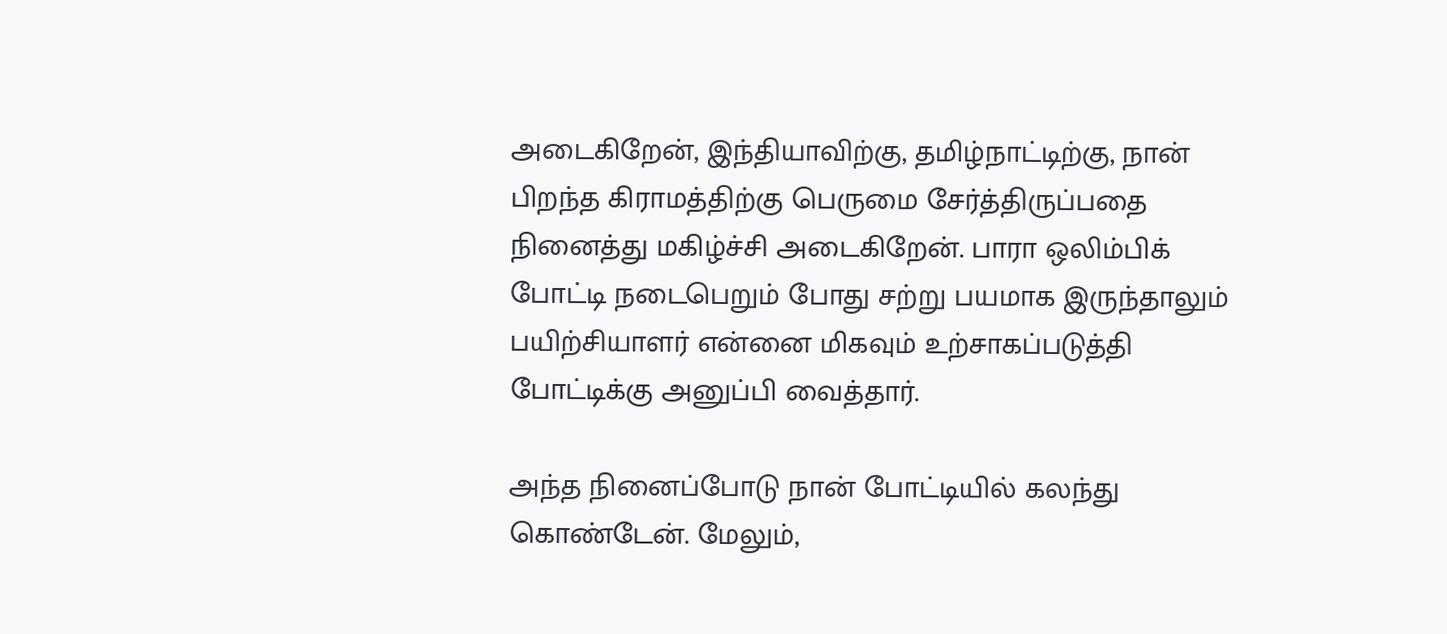அடைகிறேன், இந்தியாவிற்கு, தமிழ்நாட்டிற்கு, நான் பிறந்த கிராமத்திற்கு பெருமை சேர்த்திருப்பதை நினைத்து மகிழ்ச்சி அடைகிறேன். பாரா ஒலிம்பிக் போட்டி நடைபெறும் போது சற்று பயமாக இருந்தாலும் பயிற்சியாளர் என்னை மிகவும் உற்சாகப்படுத்தி போட்டிக்கு அனுப்பி வைத்தார்.

அந்த நினைப்போடு நான் போட்டியில் கலந்து கொண்டேன். மேலும்,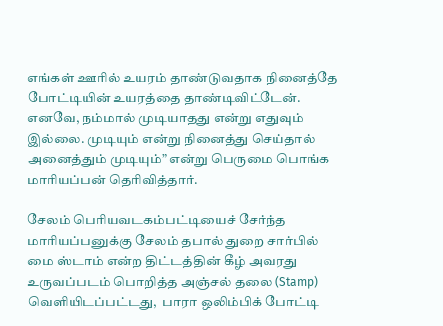எங்கள் ஊரில் உயரம் தாண்டுவதாக நினைத்தே போட்டியின் உயரத்தை தாண்டிவிட்டேன். எனவே, நம்மால் முடியாதது என்று எதுவும் இல்லை. முடியும் என்று நினைத்து செய்தால் அனைத்தும் முடியும்” என்று பெருமை பொங்க மாரியப்பன் தெரிவித்தார்.

சேலம் பெரியவடகம்பட்டியைச் சேர்ந்த மாரியப்பனுக்கு சேலம் தபால் துறை சார்பில் மை ஸ்டாம் என்ற திட்டத்தின் கீழ் அவரது உருவப்படம் பொறித்த அஞ்சல் தலை (Stamp) வெளியிடப்பட்டது,  பாரா ஒலிம்பிக் போட்டி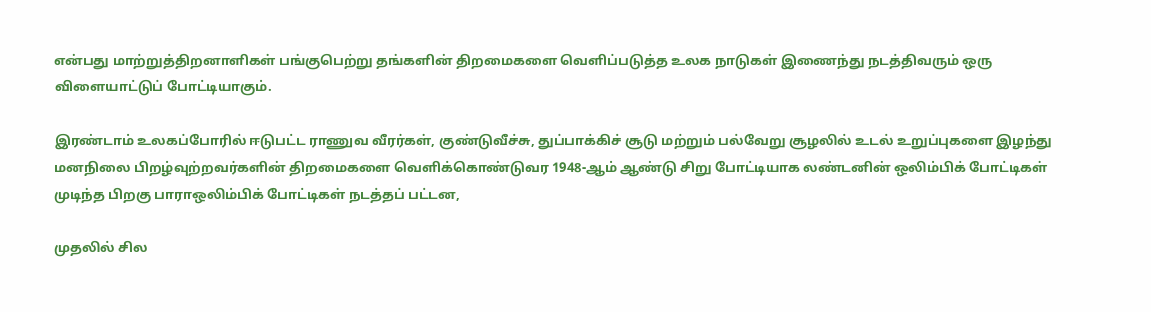என்பது மாற்றுத்திறனாளிகள் பங்குபெற்று தங்களின் திறமைகளை வெளிப்படுத்த உலக நாடுகள் இணைந்து நடத்திவரும் ஒரு விளையாட்டுப் போட்டியாகும்.

இரண்டாம் உலகப்போரில் ஈடுபட்ட ராணுவ வீரர்கள், குண்டுவீச்சு, துப்பாக்கிச் சூடு மற்றும் பல்வேறு சூழலில் உடல் உறுப்புகளை இழந்து மனநிலை பிறழ்வுற்றவர்களின் திறமைகளை வெளிக்கொண்டுவர 1948-ஆம் ஆண்டு சிறு போட்டியாக லண்டனின் ஒலிம்பிக் போட்டிகள் முடிந்த பிறகு பாராஒலிம்பிக் போட்டிகள் நடத்தப் பட்டன,

முதலில் சில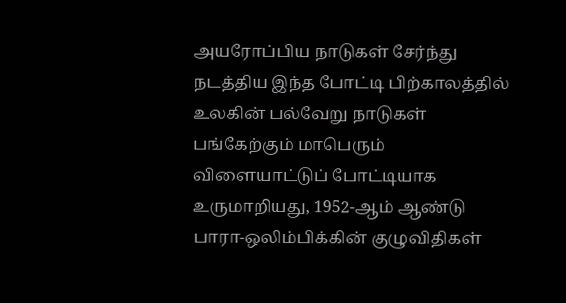அயரோப்பிய நாடுகள் சேர்ந்து நடத்திய இந்த போட்டி பிற்காலத்தில் உலகின் பல்வேறு நாடுகள் பங்கேற்கும் மாபெரும் விளையாட்டுப் போட்டியாக உருமாறியது, 1952-ஆம் ஆண்டு பாரா-ஒலிம்பிக்கின் குழுவிதிகள்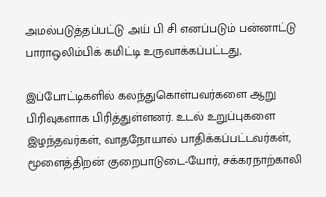அமல்படுத்தப்பட்டு அய் பி சி எனப்படும் பன்னாட்டு பாராஒலிம்பிக் கமிட்டி உருவாக்கப்பட்டது,

இப்போட்டிகளில் கலந்துகொள்பவர்களை ஆறு பிரிவுகளாக பிரித்துள்ளனர். உடல் உறுப்புகளை இழந்தவர்கள், வாதநோயால் பாதிக்கப்பட்டவர்கள், மூளைத்திறன் குறைபாடுடை-யோர், சக்கரநாற்காலி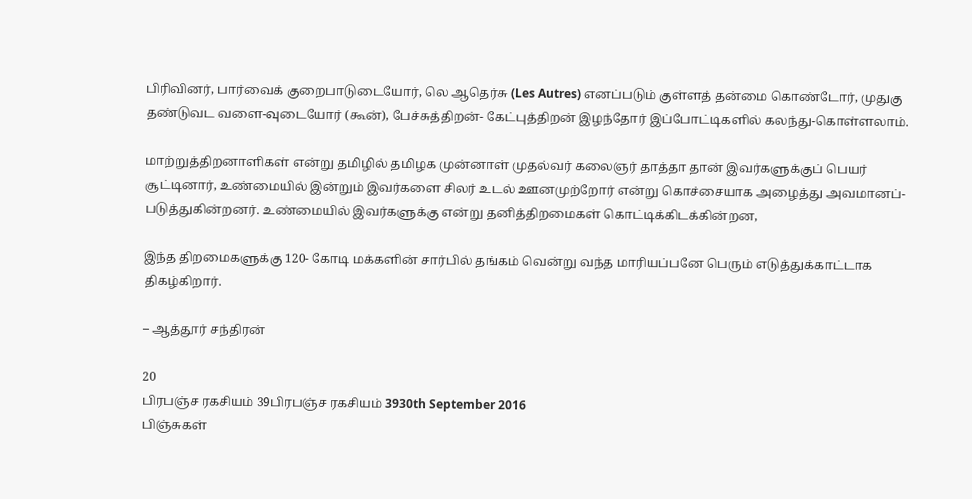பிரிவினர், பார்வைக் குறைபாடுடையோர், லெ ஆதெர்சு (Les Autres) எனப்படும் குள்ளத் தன்மை கொண்டோர், முதுகு தண்டுவட வளை-வுடையோர் (கூன்), பேச்சுத்திறன்- கேட்புத்திறன் இழந்தோர் இப்போட்டிகளில் கலந்து-கொள்ளலாம்.

மாற்றுத்திறனாளிகள் என்று தமிழில் தமிழக முன்னாள் முதல்வர் கலைஞர் தாத்தா தான் இவர்களுக்குப் பெயர் சூட்டினார், உண்மையில் இன்றும் இவர்களை சிலர் உடல் ஊனமுற்றோர் என்று கொச்சையாக அழைத்து அவமானப்-படுத்துகின்றனர். உண்மையில் இவர்களுக்கு என்று தனித்திறமைகள் கொட்டிக்கிடக்கின்றன,

இந்த திறமைகளுக்கு 120- கோடி மக்களின் சார்பில் தங்கம் வென்று வந்த மாரியப்பனே பெரும் எடுத்துக்காட்டாக திகழ்கிறார்.

– ஆத்தூர் சந்திரன்

20
பிரபஞ்ச ரகசியம் 39பிரபஞ்ச ரகசியம் 3930th September 2016
பிஞ்சுகள்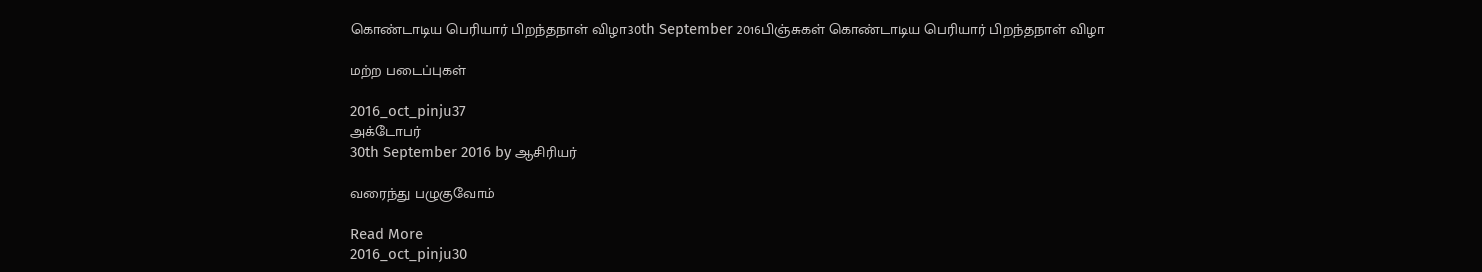கொண்டாடிய பெரியார் பிறந்தநாள் விழா30th September 2016பிஞ்சுகள் கொண்டாடிய பெரியார் பிறந்தநாள் விழா

மற்ற படைப்புகள்

2016_oct_pinju37
அக்டோபர்
30th September 2016 by ஆசிரியர்

வரைந்து பழுகுவோம்

Read More
2016_oct_pinju30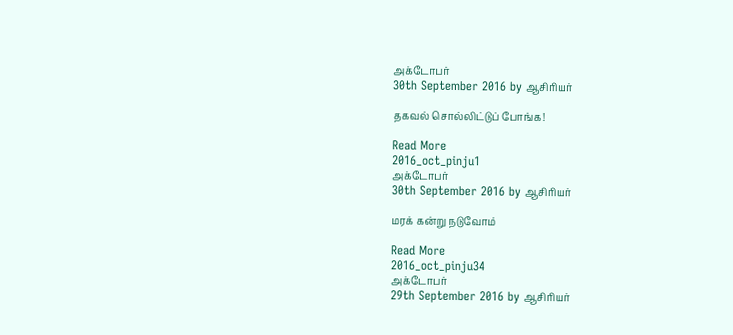அக்டோபர்
30th September 2016 by ஆசிரியர்

தகவல் சொல்லிட்டுப் போங்க!

Read More
2016_oct_pinju1
அக்டோபர்
30th September 2016 by ஆசிரியர்

மரக் கன்று நடுவோம்

Read More
2016_oct_pinju34
அக்டோபர்
29th September 2016 by ஆசிரியர்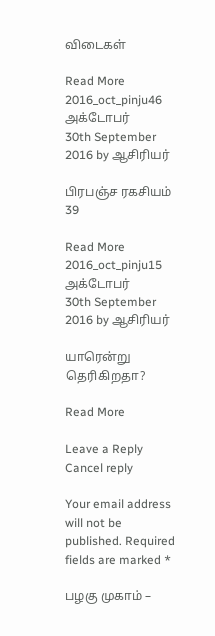விடைகள்

Read More
2016_oct_pinju46
அக்டோபர்
30th September 2016 by ஆசிரியர்

பிரபஞ்ச ரகசியம் 39

Read More
2016_oct_pinju15
அக்டோபர்
30th September 2016 by ஆசிரியர்

யாரென்று தெரிகிறதா?

Read More

Leave a Reply Cancel reply

Your email address will not be published. Required fields are marked *

பழகு முகாம் –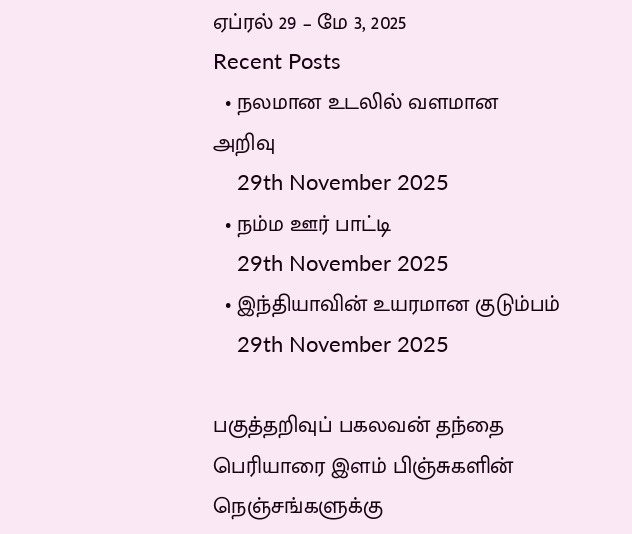ஏப்ரல் 29 – மே 3, 2025
Recent Posts
  • நலமான உடலில் வளமான அறிவு
    29th November 2025
  • நம்ம ஊர் பாட்டி
    29th November 2025
  • இந்தியாவின் உயரமான குடும்பம்
    29th November 2025

பகுத்தறிவுப் பகலவன் தந்தை பெரியாரை இளம் பிஞ்சுகளின் நெஞ்சங்களுக்கு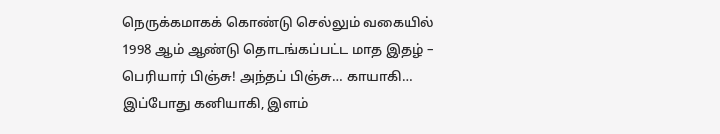நெருக்கமாகக் கொண்டு செல்லும் வகையில் 1998 ஆம் ஆண்டு தொடங்கப்பட்ட மாத இதழ் – பெரியார் பிஞ்சு! அந்தப் பிஞ்சு… காயாகி… இப்போது கனியாகி, இளம்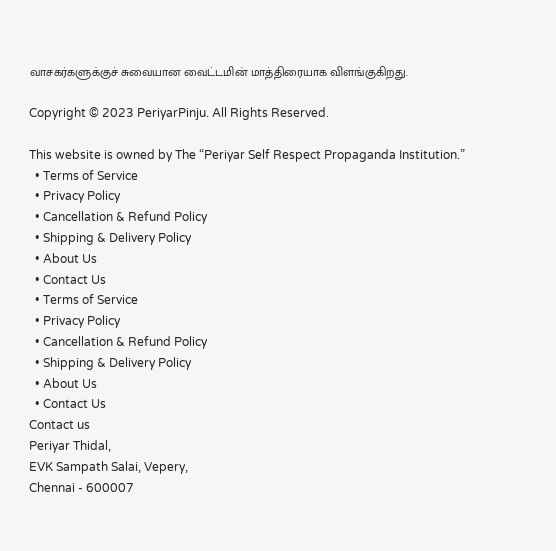வாசகர்களுக்குச் சுவையான வைட்டமின் மாத்திரையாக விளங்குகிறது.

Copyright © 2023 PeriyarPinju. All Rights Reserved.

This website is owned by The “Periyar Self Respect Propaganda Institution.”
  • Terms of Service
  • Privacy Policy
  • Cancellation & Refund Policy
  • Shipping & Delivery Policy
  • About Us
  • Contact Us
  • Terms of Service
  • Privacy Policy
  • Cancellation & Refund Policy
  • Shipping & Delivery Policy
  • About Us
  • Contact Us
Contact us
Periyar Thidal,
EVK Sampath Salai, Vepery,
Chennai - 600007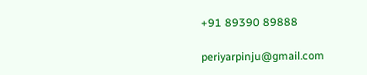+91 89390 89888

periyarpinju@gmail.com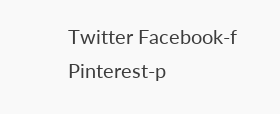Twitter Facebook-f Pinterest-p